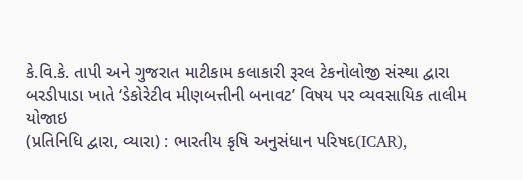કે.વિ.કે. તાપી અને ગુજરાત માટીકામ કલાકારી રૂરલ ટેકનોલોજી સંસ્થા દ્વારા બરડીપાડા ખાતે ‘ડેકોરેટીવ મીણબત્તીની બનાવટ’ વિષય પર વ્યવસાયિક તાલીમ યોજાઇ
(પ્રતિનિધિ દ્વારા, વ્યારા) : ભારતીય કૃષિ અનુસંધાન પરિષદ(ICAR),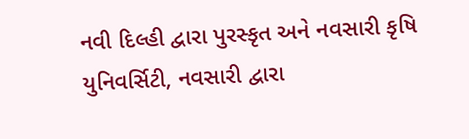નવી દિલ્હી દ્વારા પુરસ્કૃત અને નવસારી કૃષિ યુનિવર્સિટી, નવસારી દ્વારા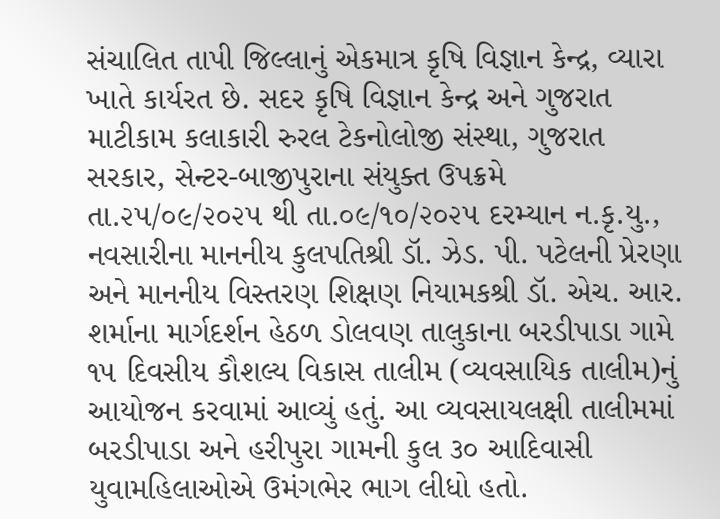સંચાલિત તાપી જિલ્લાનું એકમાત્ર કૃષિ વિજ્ઞાન કેન્દ્ર, વ્યારા ખાતે કાર્યરત છે. સદર કૃષિ વિજ્ઞાન કેન્દ્ર અને ગુજરાત માટીકામ કલાકારી રુરલ ટેકનોલોજી સંસ્થા, ગુજરાત સરકાર, સેન્ટર-બાજીપુરાના સંયુક્ત ઉપક્રમે તા.૨૫/૦૯/૨૦૨૫ થી તા.૦૯/૧૦/૨૦૨૫ દરમ્યાન ન.કૃ.યુ., નવસારીના માનનીય કુલપતિશ્રી ડૉ. ઝેડ. પી. પટેલની પ્રેરણા અને માનનીય વિસ્તરણ શિક્ષણ નિયામકશ્રી ડૉ. એચ. આર. શર્માના માર્ગદર્શન હેઠળ ડોલવણ તાલુકાના બરડીપાડા ગામે ૧૫ દિવસીય કૌશલ્ય વિકાસ તાલીમ (વ્યવસાયિક તાલીમ)નું આયોજન કરવામાં આવ્યું હતું. આ વ્યવસાયલક્ષી તાલીમમાં બરડીપાડા અને હરીપુરા ગામની કુલ ૩૦ આદિવાસી યુવામહિલાઓએ ઉમંગભેર ભાગ લીધો હતો.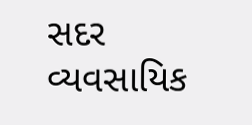સદર વ્યવસાયિક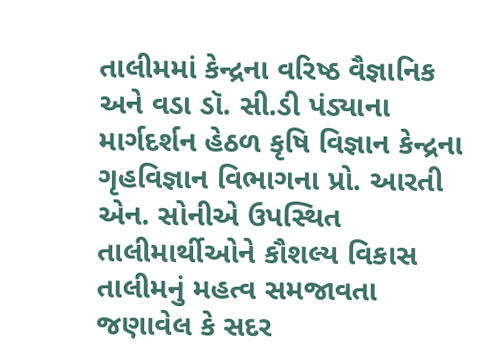તાલીમમાં કેન્દ્રના વરિષ્ઠ વૈજ્ઞાનિક અને વડા ડૉ. સી.ડી પંડ્યાના માર્ગદર્શન હેઠળ કૃષિ વિજ્ઞાન કેન્દ્રના ગૃહવિજ્ઞાન વિભાગના પ્રો. આરતી એન. સોનીએ ઉપસ્થિત તાલીમાર્થીઓને કૌશલ્ય વિકાસ તાલીમનું મહત્વ સમજાવતા જણાવેલ કે સદર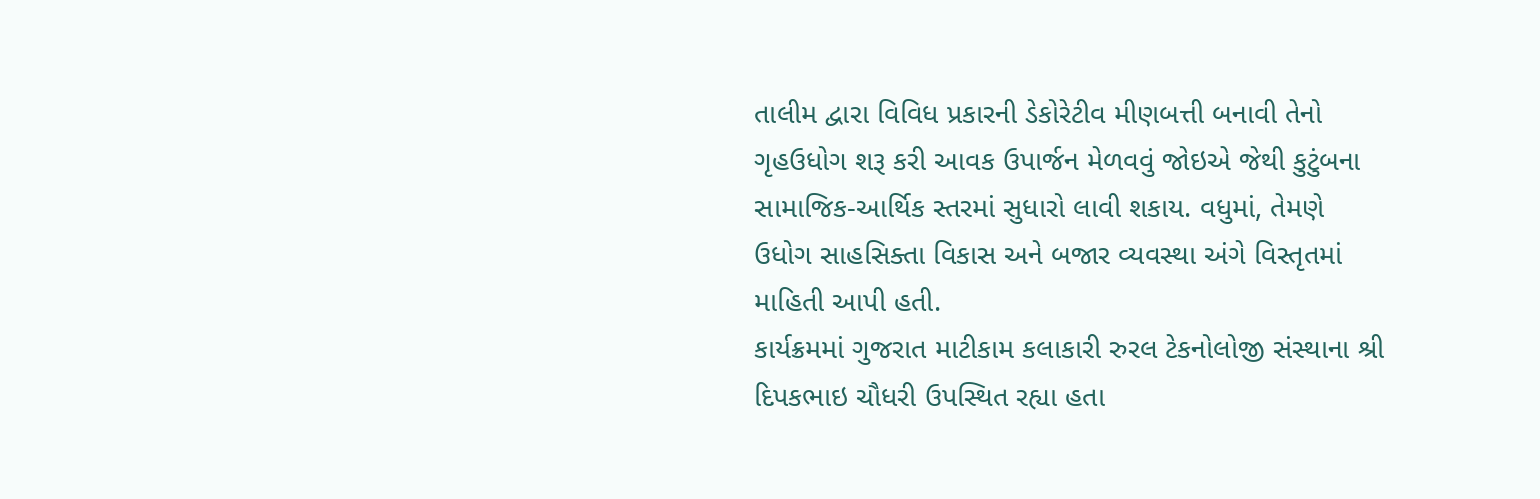તાલીમ દ્વારા વિવિધ પ્રકારની ડેકોરેટીવ મીણબત્તી બનાવી તેનો ગૃહઉધોગ શરૂ કરી આવક ઉપાર્જન મેળવવું જોઇએ જેથી કુટુંબના સામાજિક-આર્થિક સ્તરમાં સુધારો લાવી શકાય. વધુમાં, તેમણે ઉધોગ સાહસિક્તા વિકાસ અને બજાર વ્યવસ્થા અંગે વિસ્તૃતમાં માહિતી આપી હતી.
કાર્યક્રમમાં ગુજરાત માટીકામ કલાકારી રુરલ ટેકનોલોજી સંસ્થાના શ્રી દિપકભાઇ ચૌધરી ઉપસ્થિત રહ્યા હતા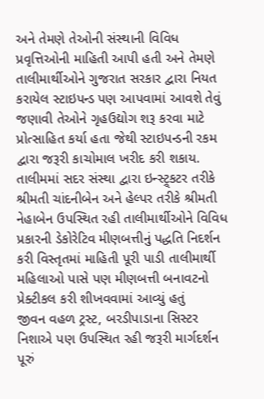અને તેમણે તેઓની સંસ્થાની વિવિધ પ્રવૃત્તિઓની માહિતી આપી હતી અને તેમણે તાલીમાર્થીઓને ગુજરાત સરકાર દ્વારા નિયત કરાયેલ સ્ટાઇપન્ડ પણ આપવામાં આવશે તેવું જણાવી તેઓને ગૃહઉદ્યોગ શરૂ કરવા માટે પ્રોત્સાહિત કર્યા હતા જેથી સ્ટાઇપન્ડની રકમ દ્વારા જરૂરી કાચોમાલ ખરીદ કરી શકાય. તાલીમમાં સદર સંસ્થા દ્વારા ઇન્સ્ટ્ર્કટર તરીકે શ્રીમતી ચાંદનીબેન અને હેલ્પર તરીકે શ્રીમતી નેહાબેન ઉપસ્થિત રહી તાલીમાર્થીઓને વિવિધ પ્રકારની ડેકોરેટિવ મીણબત્તીનું પદ્ધતિ નિદર્શન કરી વિસ્તૃતમાં માહિતી પૂરી પાડી તાલીમાર્થી મહિલાઓ પાસે પણ મીણબત્તી બનાવટનો પ્રેક્ટીકલ કરી શીખવવામાં આવ્યું હતું
જીવન વહળ ટ્રસ્ટ, બરડીપાડાના સિસ્ટર નિશાએ પણ ઉપસ્થિત રહી જરૂરી માર્ગદર્શન પૂરું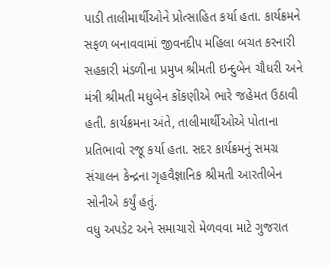પાડી તાલીમાર્થીઓને પ્રોત્સાહિત કર્યા હતા. કાર્યક્રમને સફળ બનાવવામાં જીવનદીપ મહિલા બચત કરનારી સહકારી મંડળીના પ્રમુખ શ્રીમતી ઇન્દુબેન ચૌધરી અને મંત્રી શ્રીમતી મધુબેન કોંકણીએ ભારે જહેમત ઉઠાવી હતી. કાર્યક્રમના અંતે, તાલીમાર્થીઓએ પોતાના પ્રતિભાવો રજૂ કર્યા હતા. સદર કાર્યક્રમનું સમગ્ર સંચાલન કેન્દ્રના ગૃહવૈજ્ઞાનિક શ્રીમતી આરતીબેન સોનીએ કર્યું હતું.
વધુ અપડેટ અને સમાચારો મેળવવા માટે ગુજરાત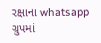રક્ષાના whatsapp ગ્રુપમાં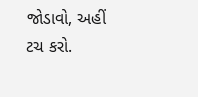જોડાવો, અહીં ટચ કરો.